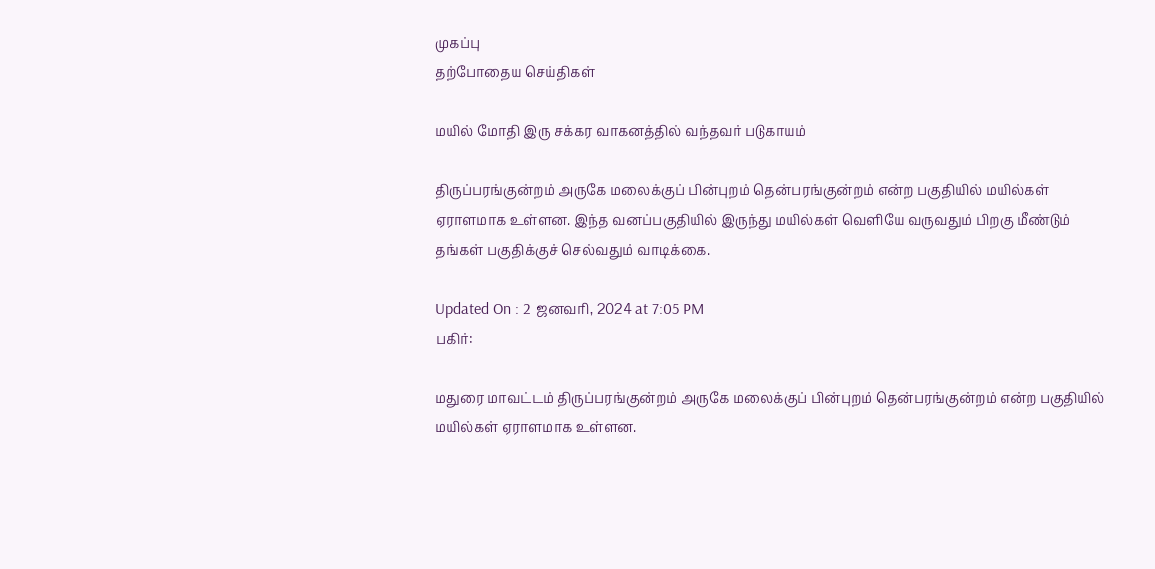முகப்பு
தற்போதைய செய்திகள்

மயில் மோதி இரு சக்கர வாகனத்தில் வந்தவர் படுகாயம்

திருப்பரங்குன்றம் அருகே மலைக்குப் பின்புறம் தென்பரங்குன்றம் என்ற பகுதியில் மயில்கள் ஏராளமாக உள்ளன. இந்த வனப்பகுதியில் இருந்து மயில்கள் வெளியே வருவதும் பிறகு மீண்டும் தங்கள் பகுதிக்குச் செல்வதும் வாடிக்கை.

Updated On : 2 ஜனவரி, 2024 at 7:05 PM
பகிர்:

மதுரை மாவட்டம் திருப்பரங்குன்றம் அருகே மலைக்குப் பின்புறம் தென்பரங்குன்றம் என்ற பகுதியில் மயில்கள் ஏராளமாக உள்ளன.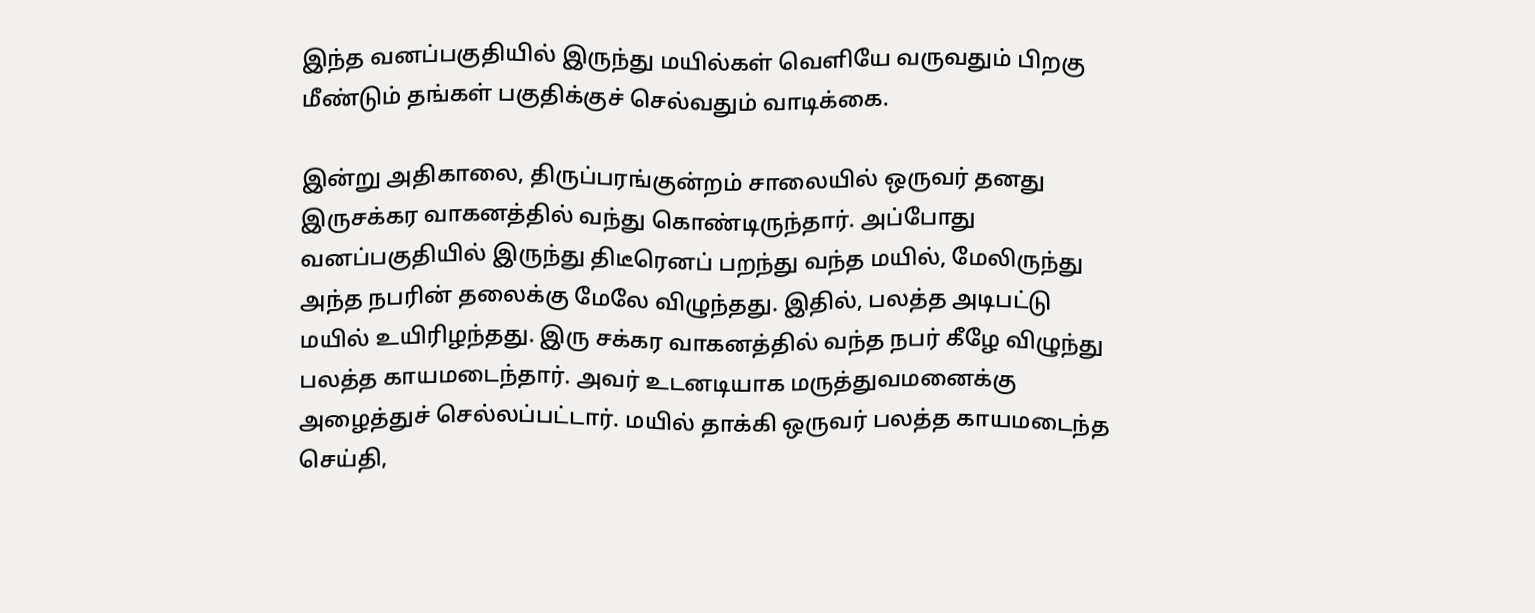இந்த வனப்பகுதியில் இருந்து மயில்கள் வெளியே வருவதும் பிறகு மீண்டும் தங்கள் பகுதிக்குச் செல்வதும் வாடிக்கை.

இன்று அதிகாலை, திருப்பரங்குன்றம் சாலையில் ஒருவர் தனது இருசக்கர வாகனத்தில் வந்து கொண்டிருந்தார். அப்போது வனப்பகுதியில் இருந்து திடீரெனப் பறந்து வந்த மயில், மேலிருந்து அந்த நபரின் தலைக்கு மேலே விழுந்தது. இதில், பலத்த அடிபட்டு மயில் உயிரிழந்தது. இரு சக்கர வாகனத்தில் வந்த நபர் கீழே விழுந்து பலத்த காயமடைந்தார். அவர் உடனடியாக மருத்துவமனைக்கு அழைத்துச் செல்லப்பட்டார். மயில் தாக்கி ஒருவர் பலத்த காயமடைந்த செய்தி,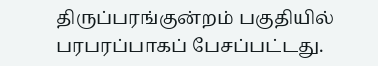திருப்பரங்குன்றம் பகுதியில் பரபரப்பாகப் பேசப்பட்டது.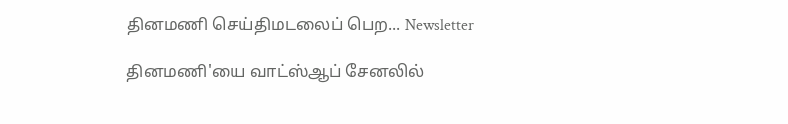தினமணி செய்திமடலைப் பெற... Newsletter

தினமணி'யை வாட்ஸ்ஆப் சேனலில்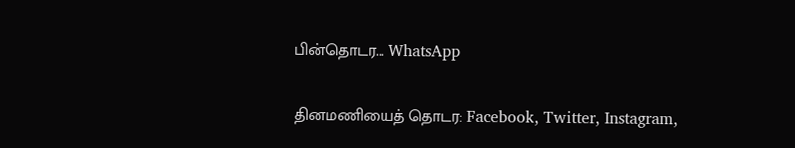பின்தொடர... WhatsApp

தினமணியைத் தொடர: Facebook, Twitter, Instagram,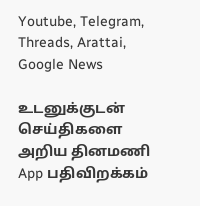Youtube, Telegram, Threads, Arattai, Google News

உடனுக்குடன் செய்திகளை அறிய தினமணி App பதிவிறக்கம்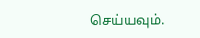செய்யவும்.